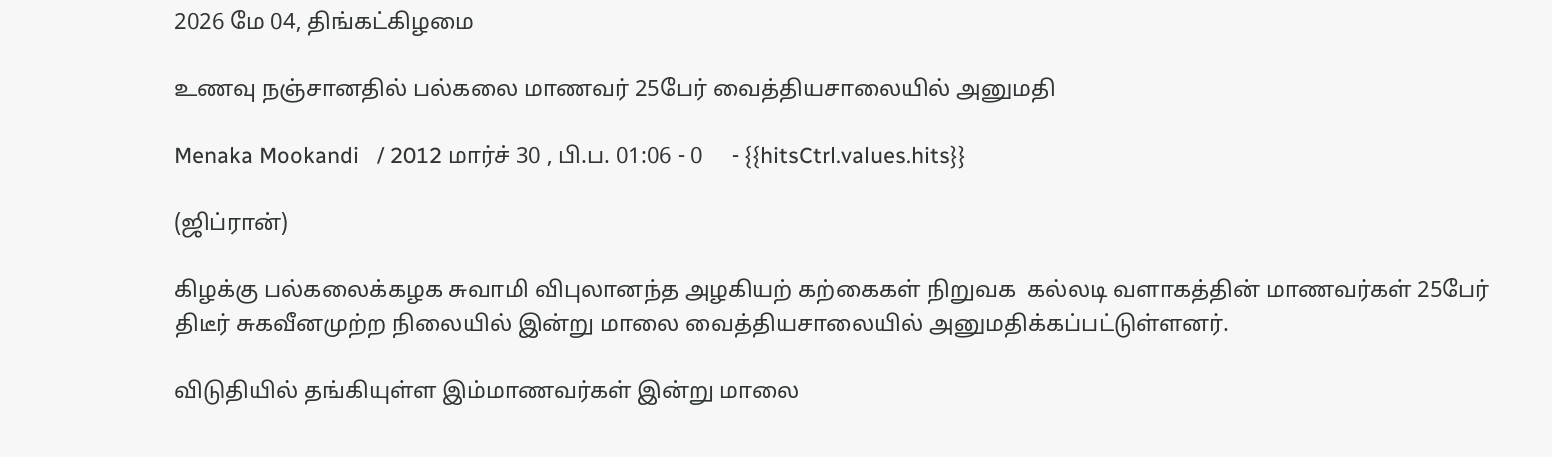2026 மே 04, திங்கட்கிழமை

உணவு நஞ்சானதில் பல்கலை மாணவர் 25பேர் வைத்தியசாலையில் அனுமதி

Menaka Mookandi   / 2012 மார்ச் 30 , பி.ப. 01:06 - 0     - {{hitsCtrl.values.hits}}

(ஜிப்ரான்)

கிழக்கு பல்கலைக்கழக சுவாமி விபுலானந்த அழகியற் கற்கைகள் நிறுவக  கல்லடி வளாகத்தின் மாணவர்கள் 25பேர் திடீர் சுகவீனமுற்ற நிலையில் இன்று மாலை வைத்தியசாலையில் அனுமதிக்கப்பட்டுள்ளனர்.

விடுதியில் தங்கியுள்ள இம்மாணவர்கள் இன்று மாலை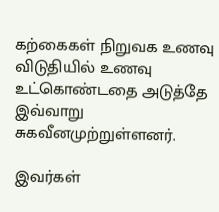கற்கைகள் நிறுவக உணவு விடுதியில் உணவு உட்கொண்டதை அடுத்தே இவ்வாறு சுகவீனமுற்றுள்ளனர்.

இவர்கள்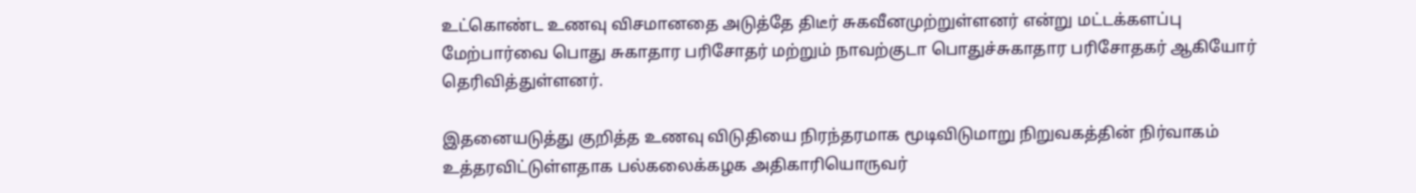உட்கொண்ட உணவு விசமானதை அடுத்தே திடீர் சுகவீனமுற்றுள்ளனர் என்று மட்டக்களப்பு மேற்பார்வை பொது சுகாதார பரிசோதர் மற்றும் நாவற்குடா பொதுச்சுகாதார பரிசோதகர் ஆகியோர் தெரிவித்துள்ளனர்.

இதனையடுத்து குறித்த உணவு விடுதியை நிரந்தரமாக மூடிவிடுமாறு நிறுவகத்தின் நிர்வாகம் உத்தரவிட்டுள்ளதாக பல்கலைக்கழக அதிகாரியொருவர்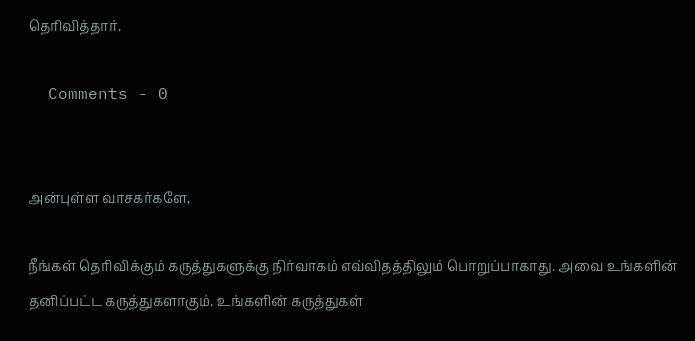தெரிவித்தார்.

  Comments - 0


அன்புள்ள வாசகர்களே,

நீங்கள் தெரிவிக்கும் கருத்துகளுக்கு நிர்வாகம் எவ்விதத்திலும் பொறுப்பாகாது. அவை உங்களின் தனிப்பட்ட கருத்துகளாகும். உங்களின் கருத்துகள்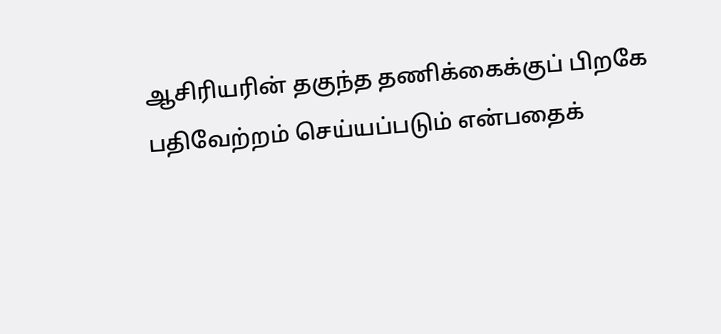ஆசிரியரின் தகுந்த தணிக்கைக்குப் பிறகே பதிவேற்றம் செய்யப்படும் என்பதைக்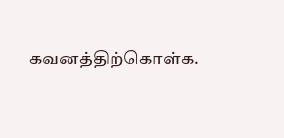கவனத்திற்கொள்க.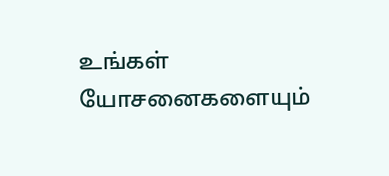உங்கள் யோசனைகளையும்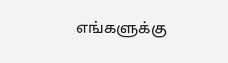எங்களுக்கு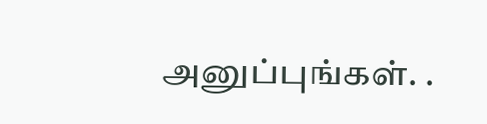அனுப்புங்கள். .